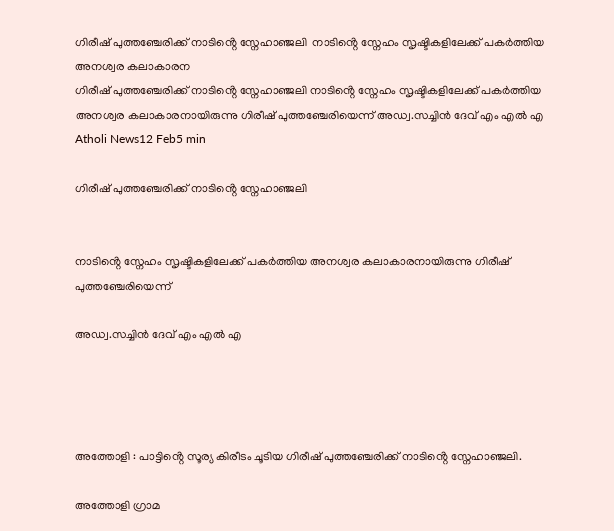ഗിരീഷ് പുത്തഞ്ചേരിക്ക് നാടിൻ്റെ സ്നേഹാഞ്ജലി  നാടിൻ്റെ സ്നേഹം സൃഷ്ടികളിലേക്ക് പകർത്തിയ അനശ്വര കലാകാരന
ഗിരീഷ് പുത്തഞ്ചേരിക്ക് നാടിൻ്റെ സ്നേഹാഞ്ജലി നാടിൻ്റെ സ്നേഹം സൃഷ്ടികളിലേക്ക് പകർത്തിയ അനശ്വര കലാകാരനായിരുന്നു ഗിരീഷ് പുത്തഞ്ചേരിയെന്ന് അഡ്വ.സച്ചിൻ ദേവ് എം എൽ എ
Atholi News12 Feb5 min

ഗിരീഷ് പുത്തഞ്ചേരിക്ക് നാടിൻ്റെ സ്നേഹാഞ്ജലി


നാടിൻ്റെ സ്നേഹം സൃഷ്ടികളിലേക്ക് പകർത്തിയ അനശ്വര കലാകാരനായിരുന്നു ഗിരീഷ് പുത്തഞ്ചേരിയെന്ന്

അഡ്വ.സച്ചിൻ ദേവ് എം എൽ എ




അത്തോളി : പാട്ടിൻ്റെ സൂര്യ കിരീടം ചൂടിയ ഗിരീഷ് പുത്തഞ്ചേരിക്ക് നാടിൻ്റെ സ്നേഹാഞ്ജലി.

അത്തോളി ഗ്രാമ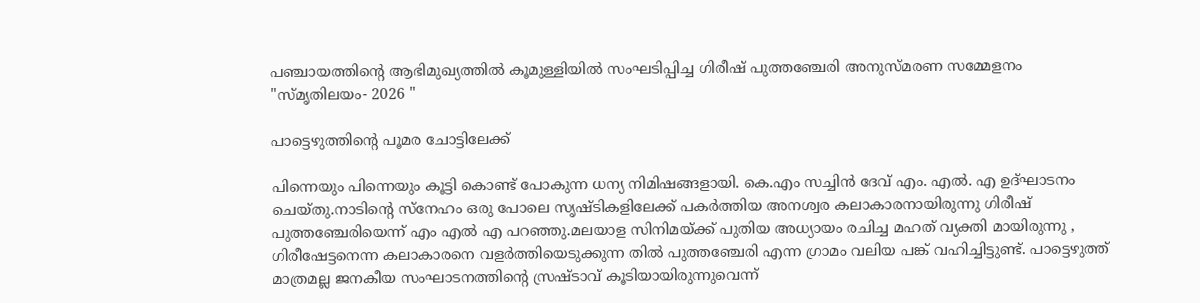പഞ്ചായത്തിൻ്റെ ആഭിമുഖ്യത്തിൽ കൂമുള്ളിയിൽ സംഘടിപ്പിച്ച ഗിരീഷ് പുത്തഞ്ചേരി അനുസ്മരണ സമ്മേളനം "സ്മൃതിലയം- 2026 "

പാട്ടെഴുത്തിൻ്റെ പൂമര ചോട്ടിലേക്ക്

പിന്നെയും പിന്നെയും കൂട്ടി കൊണ്ട് പോകുന്ന ധന്യ നിമിഷങ്ങളായി. കെ.എം സച്ചിൻ ദേവ് എം. എൽ. എ ഉദ്ഘാടനം ചെയ്തു.നാടിൻ്റെ സ്നേഹം ഒരു പോലെ സൃഷ്ടികളിലേക്ക് പകർത്തിയ അനശ്വര കലാകാരനായിരുന്നു ഗിരീഷ് പുത്തഞ്ചേരിയെന്ന് എം എൽ എ പറഞ്ഞു.മലയാള സിനിമയ്ക്ക് പുതിയ അധ്യായം രചിച്ച മഹത് വ്യക്തി മായിരുന്നു , ഗിരീഷേട്ടനെന്ന കലാകാരനെ വളർത്തിയെടുക്കുന്ന തിൽ പുത്തഞ്ചേരി എന്ന ഗ്രാമം വലിയ പങ്ക് വഹിച്ചിട്ടുണ്ട്. പാട്ടെഴുത്ത് മാത്രമല്ല ജനകീയ സംഘാടനത്തിൻ്റെ സ്രഷ്ടാവ് കൂടിയായിരുന്നുവെന്ന്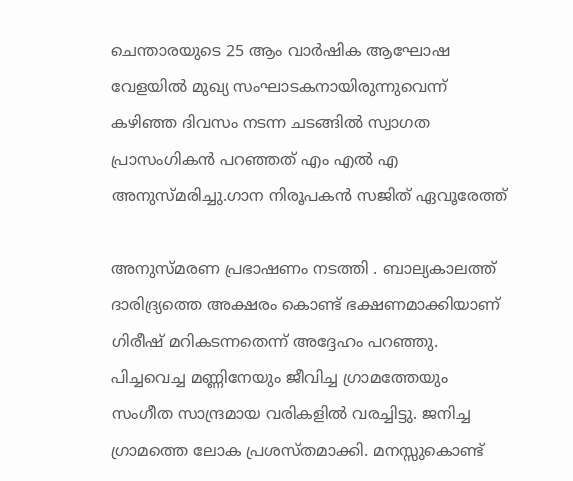ചെന്താരയുടെ 25 ആം വാർഷിക ആഘോഷ വേളയിൽ മുഖ്യ സംഘാടകനായിരുന്നുവെന്ന് കഴിഞ്ഞ ദിവസം നടന്ന ചടങ്ങിൽ സ്വാഗത പ്രാസംഗികൻ പറഞ്ഞത് എം എൽ എ അനുസ്മരിച്ചു.ഗാന നിരൂപകൻ സജിത് ഏവൂരേത്ത്

അനുസ്മരണ പ്രഭാഷണം നടത്തി . ബാല്യകാലത്ത് ദാരിദ്ര്യത്തെ അക്ഷരം കൊണ്ട് ഭക്ഷണമാക്കിയാണ് ഗിരീഷ് മറികടന്നതെന്ന് അദ്ദേഹം പറഞ്ഞു. പിച്ചവെച്ച മണ്ണിനേയും ജീവിച്ച ഗ്രാമത്തേയും സംഗീത സാന്ദ്രമായ വരികളിൽ വരച്ചിട്ടു. ജനിച്ച ഗ്രാമത്തെ ലോക പ്രശസ്തമാക്കി. മനസ്സുകൊണ്ട്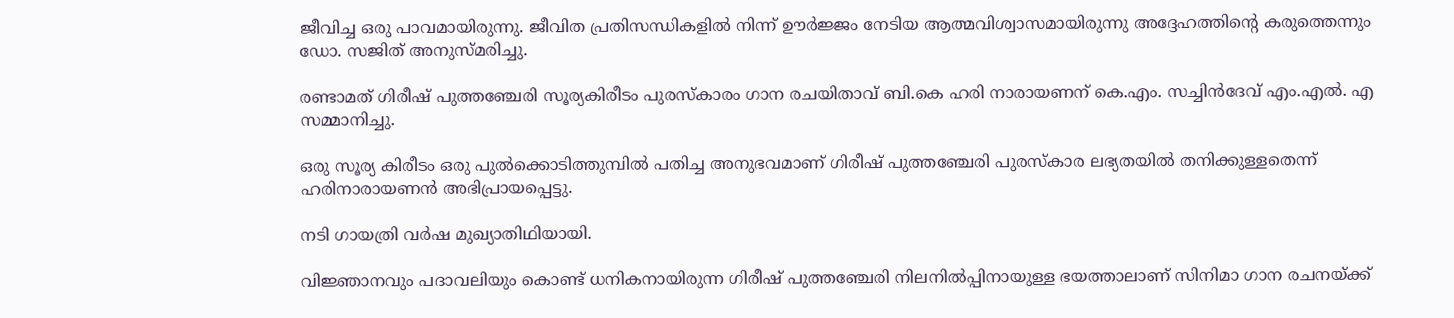ജീവിച്ച ഒരു പാവമായിരുന്നു. ജീവിത പ്രതിസന്ധികളിൽ നിന്ന് ഊർജ്ജം നേടിയ ആത്മവിശ്വാസമായിരുന്നു അദ്ദേഹത്തിൻ്റെ കരുത്തെന്നും ഡോ. സജിത് അനുസ്മരിച്ചു.

രണ്ടാമത് ഗിരീഷ് പുത്തഞ്ചേരി സൂര്യകിരീടം പുരസ്കാരം ഗാന രചയിതാവ് ബി.കെ ഹരി നാരായണന് കെ.എം. സച്ചിൻദേവ് എം.എൽ. എ സമ്മാനിച്ചു.

ഒരു സൂര്യ കിരീടം ഒരു പുൽക്കൊടിത്തുമ്പിൽ പതിച്ച അനുഭവമാണ് ഗിരീഷ് പുത്തഞ്ചേരി പുരസ്കാര ലഭ്യതയിൽ തനിക്കുള്ളതെന്ന് ഹരിനാരായണൻ അഭിപ്രായപ്പെട്ടു.

നടി ഗായത്രി വർഷ മുഖ്യാതിഥിയായി.

വിജ്ഞാനവും പദാവലിയും കൊണ്ട് ധനികനായിരുന്ന ഗിരീഷ് പുത്തഞ്ചേരി നിലനിൽപ്പിനായുള്ള ഭയത്താലാണ് സിനിമാ ഗാന രചനയ്ക്ക്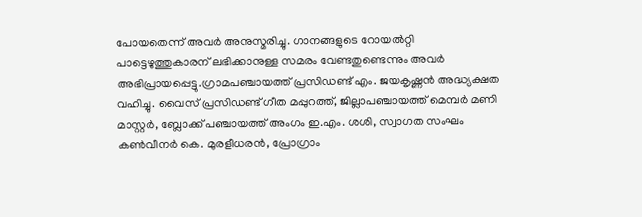പോയതെന്ന് അവർ അനുസ്മരിച്ചു. ഗാനങ്ങളുടെ റോയൽറ്റി പാട്ടെഴുത്തുകാരന് ലഭിക്കാനുള്ള സമരം വേണ്ടതുണ്ടെന്നും അവർ അഭിപ്രായപ്പെട്ടു.ഗ്രാമപഞ്ചായത്ത് പ്രസിഡണ്ട് എം. ജയകൃഷ്ണൻ അദ്ധ്യക്ഷത വഹിച്ചു. വൈസ് പ്രസിഡണ്ട് ഗീത മപ്പുറത്ത്, ജില്ലാപഞ്ചായത്ത് മെമ്പർ മണി മാസ്റ്റർ, ബ്ലോക്ക് പഞ്ചായത്ത് അംഗം ഇ.എം. ശശി, സ്വാഗത സംഘം കൺവീനർ കെ. മുരളീധരൻ, പ്രോഗ്രാം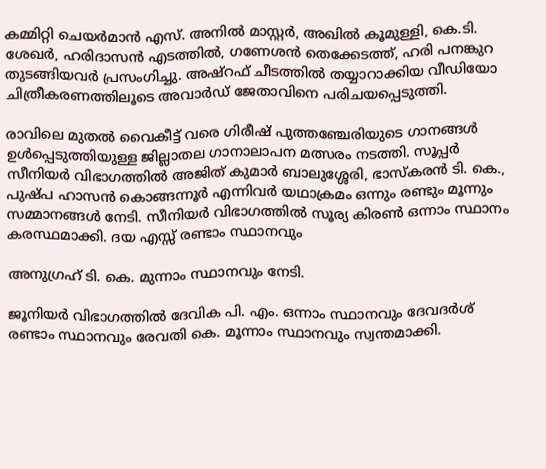കമ്മിറ്റി ചെയർമാൻ എസ്. അനിൽ മാസ്റ്റർ, അഖിൽ കൂമുള്ളി, കെ.ടി. ശേഖർ, ഹരിദാസൻ എടത്തിൽ, ഗണേശൻ തെക്കേടത്ത്, ഹരി പനങ്കുറ തുടങ്ങിയവർ പ്രസംഗിച്ചു. അഷ്റഫ് ചീടത്തിൽ തയ്യാറാക്കിയ വീഡിയോ ചിത്രീകരണത്തിലൂടെ അവാർഡ് ജേതാവിനെ പരിചയപ്പെടുത്തി.

രാവിലെ മുതൽ വൈകീട്ട് വരെ ഗിരീഷ് പുത്തഞ്ചേരിയുടെ ഗാനങ്ങൾ ഉൾപ്പെടുത്തിയുള്ള ജില്ലാതല ഗാനാലാപന മത്സരം നടത്തി. സൂപ്പർ സീനിയർ വിഭാഗത്തിൽ അജിത് കുമാർ ബാലുശ്ശേരി, ഭാസ്കരൻ ടി. കെ., പുഷ്പ ഹാസൻ കൊങ്ങന്നൂർ എന്നിവർ യഥാക്രമം ഒന്നും രണ്ടും മൂന്നും സമ്മാനങ്ങൾ നേടി. സീനിയർ വിഭാഗത്തിൽ സൂര്യ കിരൺ ഒന്നാം സ്ഥാനം കരസ്ഥമാക്കി. ദയ എസ്സ് രണ്ടാം സ്ഥാനവും

അനുഗ്രഹ് ടി. കെ. മുന്നാം സ്ഥാനവും നേടി.

ജൂനിയർ വിഭാഗത്തിൽ ദേവിക പി. എം. ഒന്നാം സ്ഥാനവും ദേവദർശ് രണ്ടാം സ്ഥാനവും രേവതി കെ. മൂന്നാം സ്ഥാനവും സ്വന്തമാക്കി.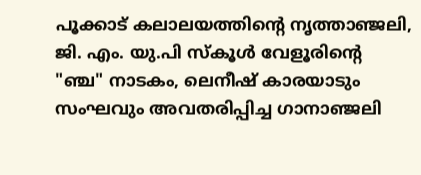പൂക്കാട് കലാലയത്തിൻ്റെ നൃത്താഞ്ജലി, ജി. എം. യു.പി സ്കൂൾ വേളൂരിൻ്റെ "ഞ്ച" നാടകം, ലെനീഷ് കാരയാടും സംഘവും അവതരിപ്പിച്ച ഗാനാഞ്ജലി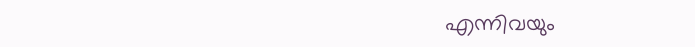എന്നിവയും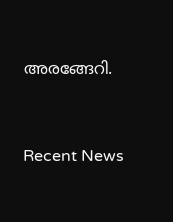അരങ്ങേറി.




Recent News